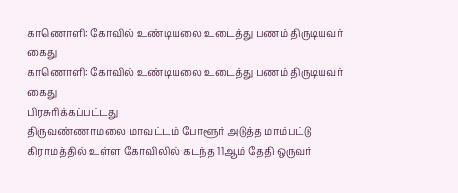காணொளி: கோவில் உண்டியலை உடைத்து பணம் திருடியவர் கைது
காணொளி: கோவில் உண்டியலை உடைத்து பணம் திருடியவர் கைது
பிரசுரிக்கப்பட்டது
திருவண்ணாமலை மாவட்டம் போளூர் அடுத்த மாம்பட்டு கிராமத்தில் உள்ள கோவிலில் கடந்த 11ஆம் தேதி ஒருவர்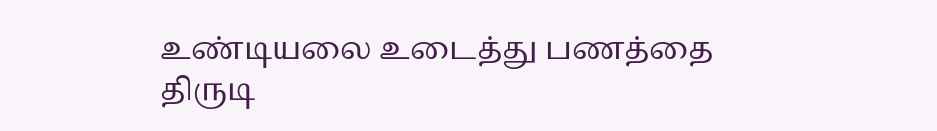உண்டியலை உடைத்து பணத்தை திருடி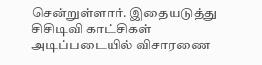சென்றுள்ளார். இதையடுத்து சிசிடிவி காட்சிகள் அடிப்படையில் விசாரணை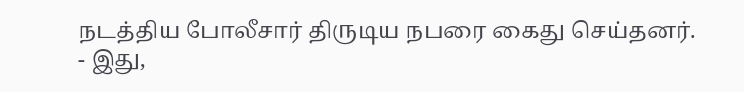நடத்திய போலீசார் திருடிய நபரை கைது செய்தனர்.
- இது,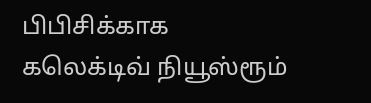பிபிசிக்காக கலெக்டிவ் நியூஸ்ரூம்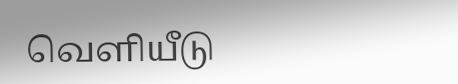வெளியீடு